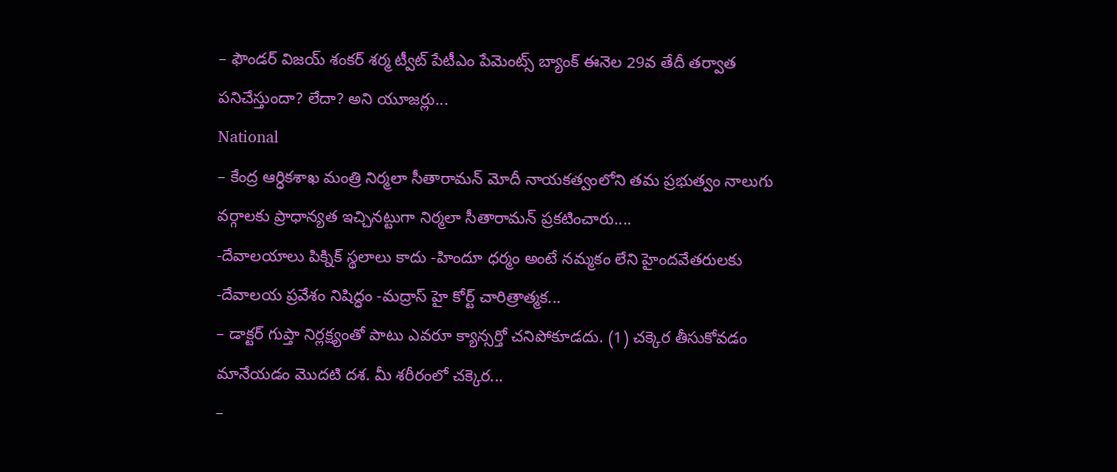– ఫౌండర్ విజయ్ శంకర్ శర్మ ట్వీట్ పేటీఎం పేమెంట్స్ బ్యాంక్ ఈనెల 29వ తేదీ తర్వాత పనిచేస్తుందా? లేదా? అని యూజర్లు...
National
– కేంద్ర ఆర్ధికశాఖ మంత్రి నిర్మలా సీతారామన్ మోదీ నాయకత్వంలోని తమ ప్రభుత్వం నాలుగు వర్గాలకు ప్రాధాన్యత ఇచ్చినట్టుగా నిర్మలా సీతారామన్ ప్రకటించారు....
-దేవాలయాలు పిక్నిక్ స్థలాలు కాదు -హిందూ ధర్మం అంటే నమ్మకం లేని హైందవేతరులకు -దేవాలయ ప్రవేశం నిషిద్ధం -మద్రాస్ హై కోర్ట్ చారిత్రాత్మక...
– డాక్టర్ గుప్తా నిర్లక్ష్యంతో పాటు ఎవరూ క్యాన్సర్తో చనిపోకూడదు. (1) చక్కెర తీసుకోవడం మానేయడం మొదటి దశ. మీ శరీరంలో చక్కెర...
–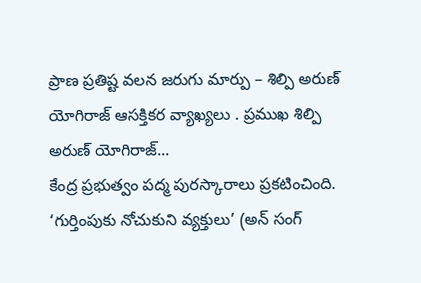ప్రాణ ప్రతిష్ట వలన జరుగు మార్పు – శిల్పి అరుణ్ యోగిరాజ్ ఆసక్తికర వ్యాఖ్యలు . ప్రముఖ శిల్పి అరుణ్ యోగిరాజ్...
కేంద్ర ప్రభుత్వం పద్మ పురస్కారాలు ప్రకటించింది. ‘గుర్తింపుకు నోచుకుని వ్యక్తులు’ (అన్ సంగ్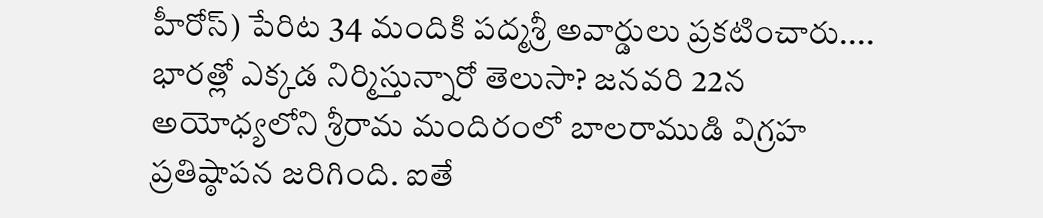హీరోస్) పేరిట 34 మందికి పద్మశ్రీ అవార్డులు ప్రకటించారు....
భారత్లో ఎక్కడ నిర్మిస్తున్నారో తెలుసా? జనవరి 22న అయోధ్యలోని శ్రీరామ మందిరంలో బాలరాముడి విగ్రహ ప్రతిష్ఠాపన జరిగింది. ఐతే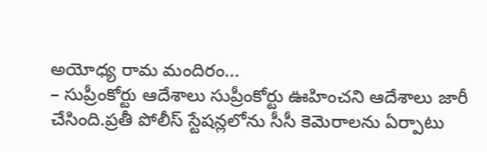అయోధ్య రామ మందిరం...
– సుప్రీంకోర్టు ఆదేశాలు సుప్రీంకోర్టు ఊహించని ఆదేశాలు జారీ చేసింది.ప్రతీ పోలీస్ స్టేషన్లలోను సీసీ కెమెరాలను ఏర్పాటు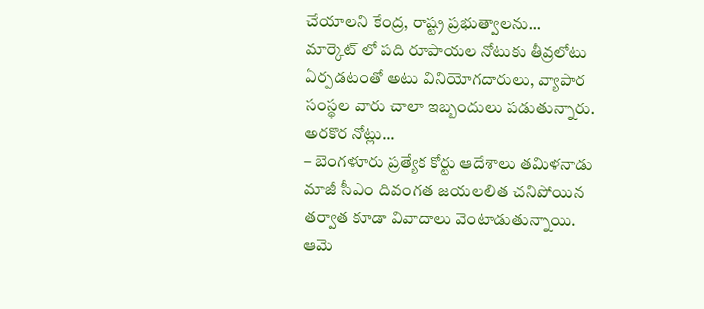చేయాలని కేంద్ర, రాష్ట్ర ప్రభుత్వాలను...
మార్కెట్ లో పది రూపాయల నోటుకు తీవ్రలోటు ఏర్పడటంతో అటు వినియోగదారులు, వ్యాపార సంస్థల వారు చాలా ఇబ్బందులు పడుతున్నారు. అరకొర నోట్లు...
– బెంగళూరు ప్రత్యేక కోర్టు ఆదేశాలు తమిళనాడు మాజీ సీఎం దివంగత జయలలిత చనిపోయిన తర్వాత కూడా వివాదాలు వెంటాడుతున్నాయి. ఆమె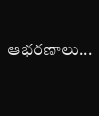ఆభరణాలు...